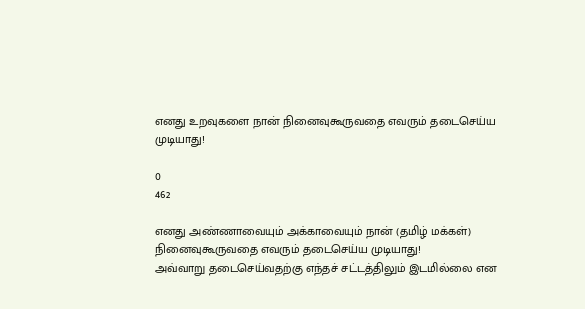எனது உறவுகளை நான் நினைவுகூருவதை எவரும் தடைசெய்ய முடியாது!

0
462

எனது அண்ணாவையும் அக்காவையும் நான் (தமிழ் மக்கள்) நினைவுகூருவதை எவரும் தடைசெய்ய முடியாது!
அவ்வாறு தடைசெய்வதற்கு எந்தச் சட்டத்திலும் இடமில்லை என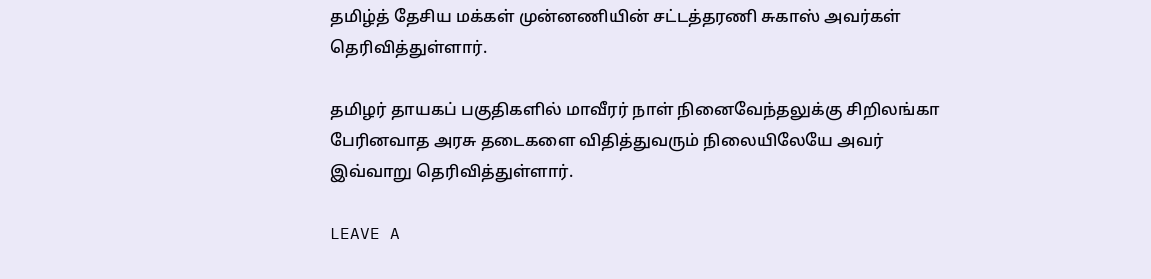தமிழ்த் தேசிய மக்கள் முன்னணியின் சட்டத்தரணி சுகாஸ் அவர்கள் தெரிவித்துள்ளார்.

தமிழர் தாயகப் பகுதிகளில் மாவீரர் நாள் நினைவேந்தலுக்கு சிறிலங்கா பேரினவாத அரசு தடைகளை விதித்துவரும் நிலையிலேயே அவர் இவ்வாறு தெரிவித்துள்ளார்.

LEAVE A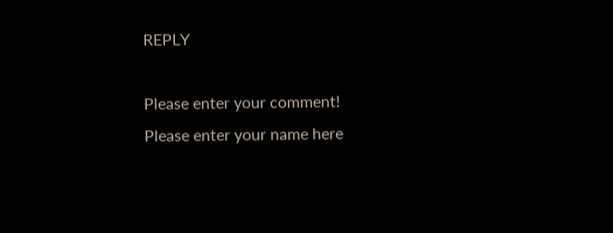REPLY

Please enter your comment!
Please enter your name here